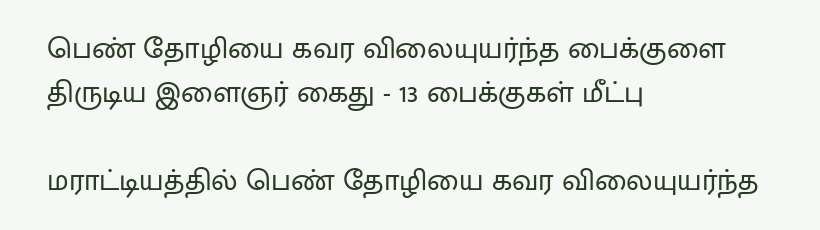பெண் தோழியை கவர விலையுயர்ந்த பைக்குளை திருடிய இளைஞர் கைது - 13 பைக்குகள் மீட்பு

மராட்டியத்தில் பெண் தோழியை கவர விலையுயர்ந்த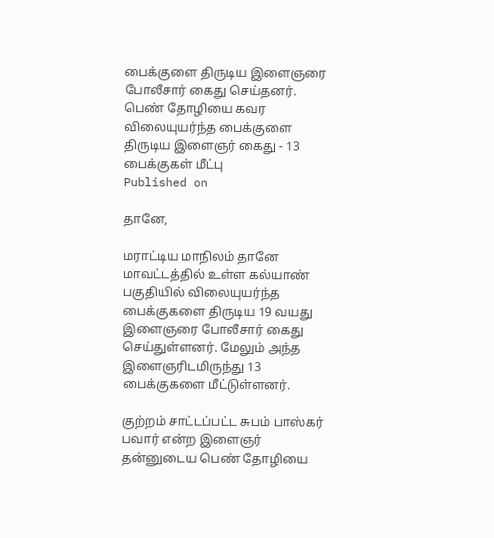பைக்குளை திருடிய இளைஞரை போலீசார் கைது செய்தனர்.
பெண் தோழியை கவர விலையுயர்ந்த பைக்குளை திருடிய இளைஞர் கைது - 13 பைக்குகள் மீட்பு
Published on

தானே,

மராட்டிய மாநிலம் தானே மாவட்டத்தில் உள்ள கல்யாண் பகுதியில் விலையுயர்ந்த பைக்குகளை திருடிய 19 வயது இளைஞரை போலீசார் கைது செய்துள்ளனர். மேலும் அந்த இளைஞரிடமிருந்து 13 பைக்குகளை மீட்டுள்ளனர்.

குற்றம் சாட்டப்பட்ட சுபம் பாஸ்கர் பவார் என்ற இளைஞர் தன்னுடைய பெண் தோழியை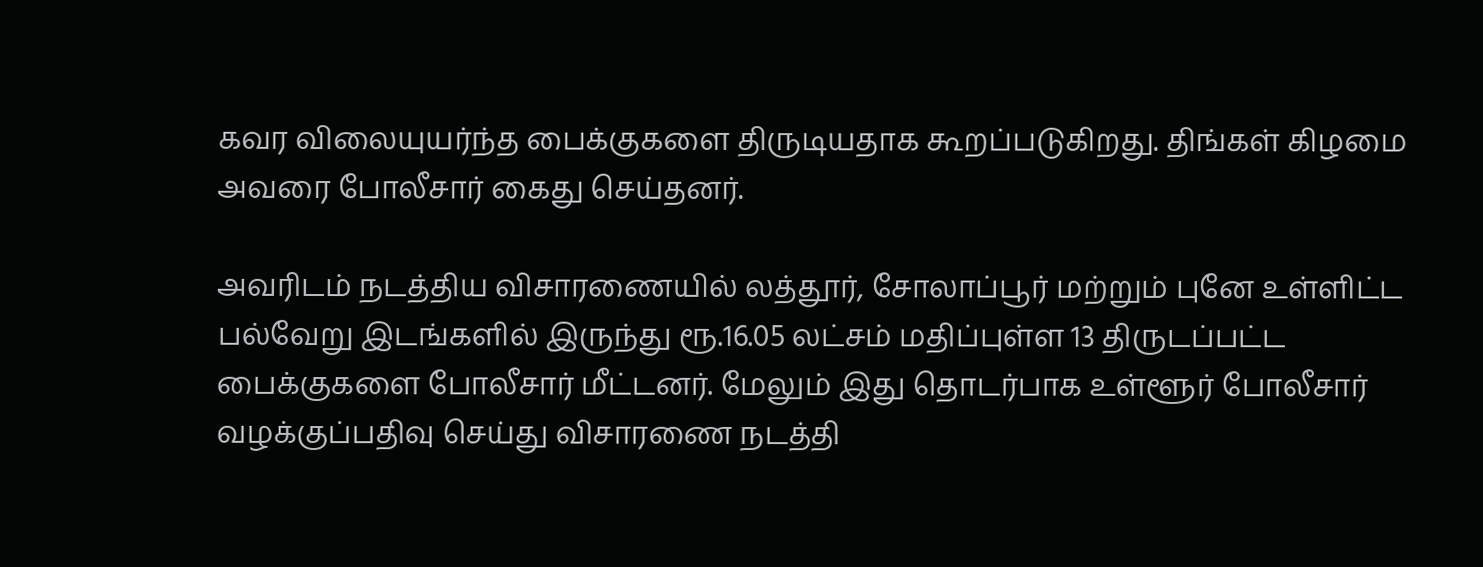கவர விலையுயர்ந்த பைக்குகளை திருடியதாக கூறப்படுகிறது. திங்கள் கிழமை அவரை போலீசார் கைது செய்தனர்.

அவரிடம் நடத்திய விசாரணையில் லத்தூர், சோலாப்பூர் மற்றும் புனே உள்ளிட்ட பல்வேறு இடங்களில் இருந்து ரூ.16.05 லட்சம் மதிப்புள்ள 13 திருடப்பட்ட பைக்குகளை போலீசார் மீட்டனர். மேலும் இது தொடர்பாக உள்ளூர் போலீசார் வழக்குப்பதிவு செய்து விசாரணை நடத்தி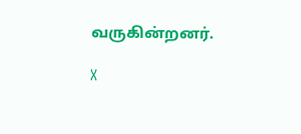வருகின்றனர்.

X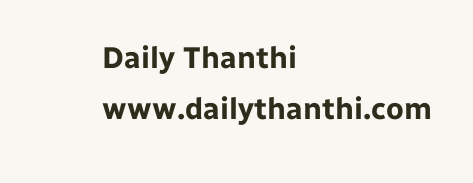Daily Thanthi
www.dailythanthi.com